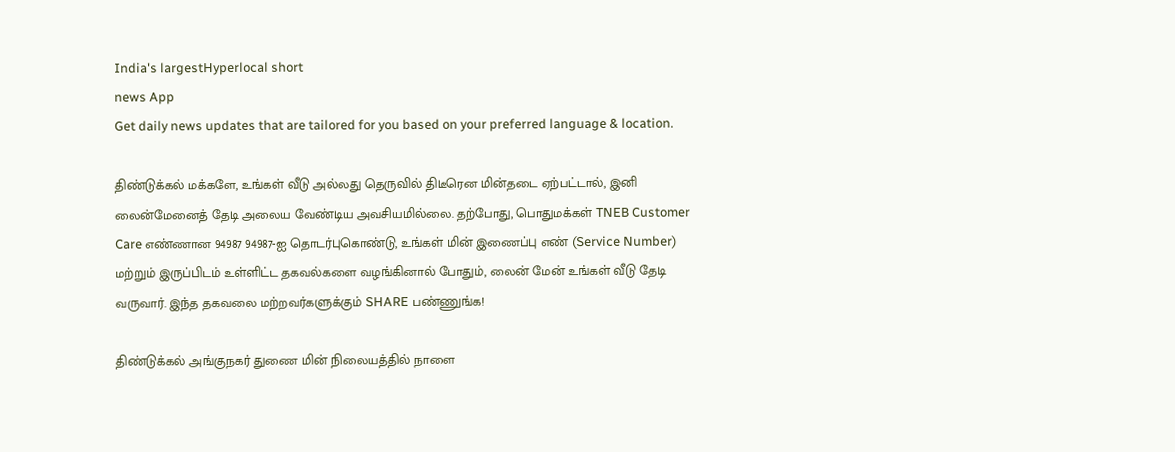India's largestHyperlocal short
news App
Get daily news updates that are tailored for you based on your preferred language & location.

திண்டுக்கல் மக்களே, உங்கள் வீடு அல்லது தெருவில் திடீரென மின்தடை ஏற்பட்டால், இனி லைன்மேனைத் தேடி அலைய வேண்டிய அவசியமில்லை. தற்போது, பொதுமக்கள் TNEB Customer Care எண்ணான 94987 94987-ஐ தொடர்புகொண்டு, உங்கள் மின் இணைப்பு எண் (Service Number) மற்றும் இருப்பிடம் உள்ளிட்ட தகவல்களை வழங்கினால் போதும், லைன் மேன் உங்கள் வீடு தேடி வருவார். இந்த தகவலை மற்றவர்களுக்கும் SHARE பண்ணுங்க!

திண்டுக்கல் அங்குநகர் துணை மின் நிலையத்தில் நாளை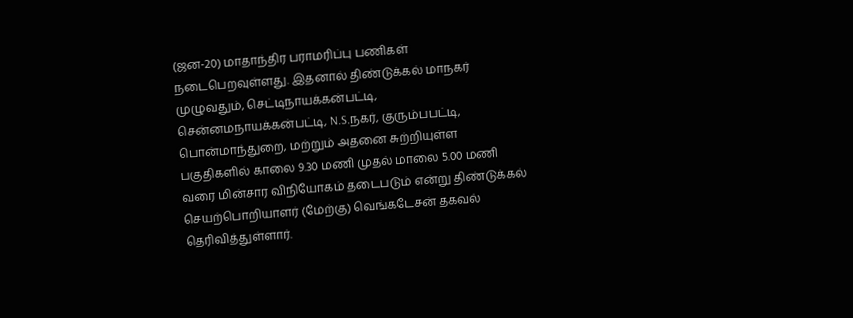(ஜன-20) மாதாந்திர பராமரிப்பு பணிகள் நடைபெறவுள்ளது. இதனால் திண்டுக்கல் மாநகர் முழுவதும், செட்டிநாயக்கன்பட்டி, சென்னமநாயக்கன்பட்டி, N.S.நகர், குரும்பபட்டி, பொன்மாந்துறை, மற்றும் அதனை சுற்றியுள்ள பகுதிகளில் காலை 9.30 மணி முதல் மாலை 5.00 மணி வரை மின்சார விநியோகம் தடைபடும் என்று திண்டுக்கல் செயற்பொறியாளர் (மேற்கு) வெங்கடேசன் தகவல் தெரிவித்துள்ளார்.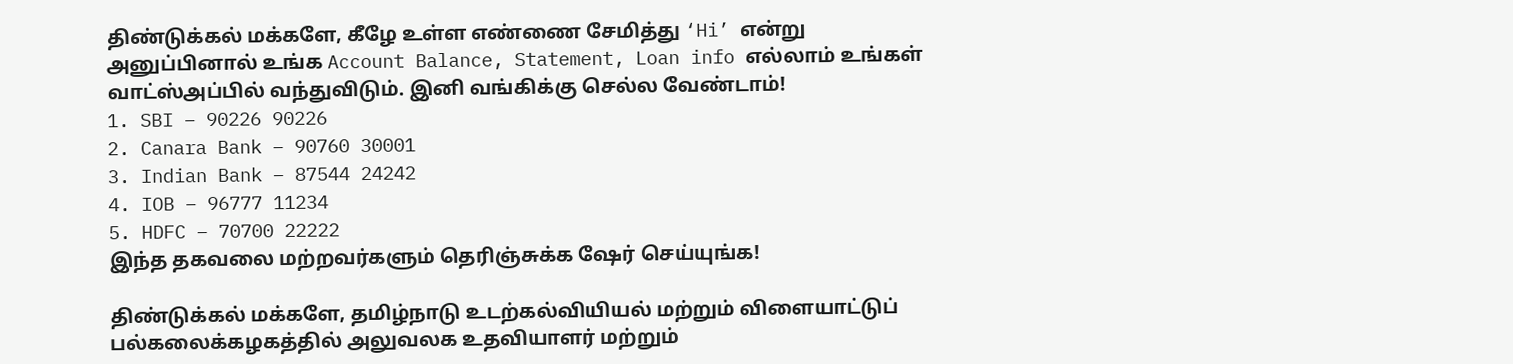திண்டுக்கல் மக்களே, கீழே உள்ள எண்ணை சேமித்து ‘Hi’ என்று அனுப்பினால் உங்க Account Balance, Statement, Loan info எல்லாம் உங்கள் வாட்ஸ்அப்பில் வந்துவிடும். இனி வங்கிக்கு செல்ல வேண்டாம்!
1. SBI – 90226 90226
2. Canara Bank – 90760 30001
3. Indian Bank – 87544 24242
4. IOB – 96777 11234
5. HDFC – 70700 22222
இந்த தகவலை மற்றவர்களும் தெரிஞ்சுக்க ஷேர் செய்யுங்க!

திண்டுக்கல் மக்களே, தமிழ்நாடு உடற்கல்வியியல் மற்றும் விளையாட்டுப் பல்கலைக்கழகத்தில் அலுவலக உதவியாளர் மற்றும்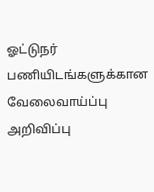ஓட்டுநர் பணியிடங்களுக்கான வேலைவாய்ப்பு அறிவிப்பு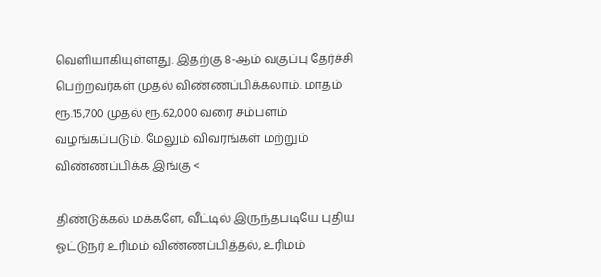வெளியாகியுள்ளது. இதற்கு 8-ஆம் வகுப்பு தேர்ச்சி பெற்றவர்கள் முதல் விண்ணப்பிக்கலாம். மாதம் ரூ.15,700 முதல் ரூ.62,000 வரை சம்பளம் வழங்கப்படும். மேலும் விவரங்கள் மற்றும் விண்ணப்பிக்க இங்கு <

திண்டுக்கல் மக்களே, வீட்டில் இருந்தபடியே புதிய ஓட்டுநர் உரிமம் விண்ணப்பித்தல், உரிமம்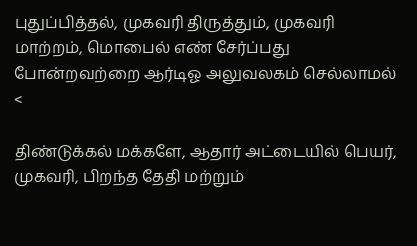புதுப்பித்தல், முகவரி திருத்தும், முகவரி மாற்றம், மொபைல் எண் சேர்ப்பது போன்றவற்றை ஆர்டிஓ அலுவலகம் செல்லாமல் <

திண்டுக்கல் மக்களே, ஆதார் அட்டையில் பெயர், முகவரி, பிறந்த தேதி மற்றும்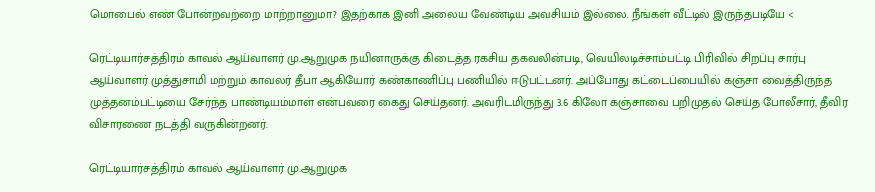மொபைல் எண் போன்றவற்றை மாற்றானுமா? இதற்காக இனி அலைய வேண்டிய அவசியம் இல்லை. நீங்கள் வீட்டில் இருந்தபடியே <

ரெட்டியார்சத்திரம் காவல் ஆய்வாளர் மு.ஆறுமுக நயினாருக்கு கிடைத்த ரகசிய தகவலின்படி, வெயிலடிச்சாம்பட்டி பிரிவில் சிறப்பு சார்பு ஆய்வாளர் முத்துசாமி மற்றும் காவலர் தீபா ஆகியோர் கண்காணிப்பு பணியில் ஈடுபட்டனர். அப்போது கட்டைப்பையில் கஞ்சா வைத்திருந்த முத்தனம்பட்டியை சேர்ந்த பாண்டியம்மாள் என்பவரை கைது செய்தனர். அவரிடமிருந்து 3.6 கிலோ கஞ்சாவை பறிமுதல் செய்த போலீசார், தீவிர விசாரணை நடத்தி வருகின்றனர்.

ரெட்டியார்சத்திரம் காவல் ஆய்வாளர் மு.ஆறுமுக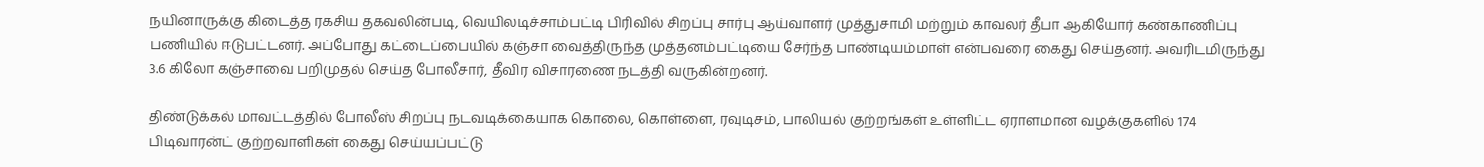நயினாருக்கு கிடைத்த ரகசிய தகவலின்படி, வெயிலடிச்சாம்பட்டி பிரிவில் சிறப்பு சார்பு ஆய்வாளர் முத்துசாமி மற்றும் காவலர் தீபா ஆகியோர் கண்காணிப்பு பணியில் ஈடுபட்டனர். அப்போது கட்டைப்பையில் கஞ்சா வைத்திருந்த முத்தனம்பட்டியை சேர்ந்த பாண்டியம்மாள் என்பவரை கைது செய்தனர். அவரிடமிருந்து 3.6 கிலோ கஞ்சாவை பறிமுதல் செய்த போலீசார், தீவிர விசாரணை நடத்தி வருகின்றனர்.

திண்டுக்கல் மாவட்டத்தில் போலீஸ் சிறப்பு நடவடிக்கையாக கொலை, கொள்ளை, ரவுடிசம், பாலியல் குற்றங்கள் உள்ளிட்ட ஏராளமான வழக்குகளில் 174 பிடிவாரன்ட் குற்றவாளிகள் கைது செய்யப்பட்டு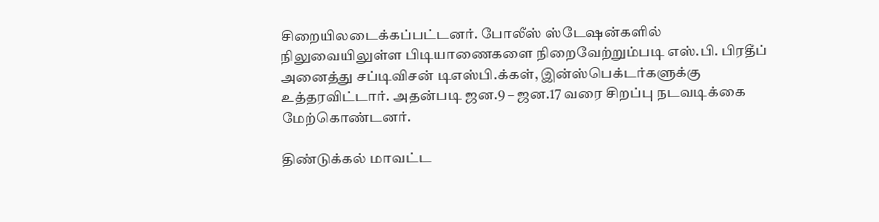சிறையிலடைக்கப்பட்டனர். போலீஸ் ஸ்டேஷன்களில் நிலுவையிலுள்ள பிடியாணைகளை நிறைவேற்றும்படி எஸ்.பி. பிரதீப் அனைத்து சப்டிவிசன் டிஎஸ்பி.க்கள், இன்ஸ்பெக்டர்களுக்கு உத்தரவிட்டார். அதன்படி ஜன.9 – ஜன.17 வரை சிறப்பு நடவடிக்கை மேற்கொண்டனர்.

திண்டுக்கல் மாவட்ட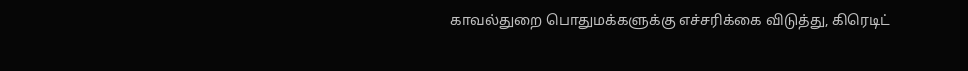காவல்துறை பொதுமக்களுக்கு எச்சரிக்கை விடுத்து, கிரெடிட்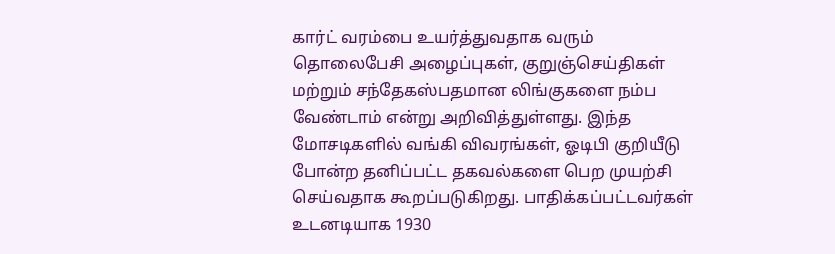கார்ட் வரம்பை உயர்த்துவதாக வரும் தொலைபேசி அழைப்புகள், குறுஞ்செய்திகள் மற்றும் சந்தேகஸ்பதமான லிங்குகளை நம்ப வேண்டாம் என்று அறிவித்துள்ளது. இந்த மோசடிகளில் வங்கி விவரங்கள், ஓடிபி குறியீடு போன்ற தனிப்பட்ட தகவல்களை பெற முயற்சி செய்வதாக கூறப்படுகிறது. பாதிக்கப்பட்டவர்கள் உடனடியாக 1930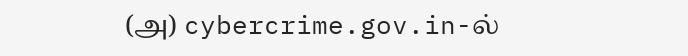(அ) cybercrime.gov.in-ல்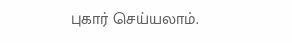புகார் செய்யலாம்.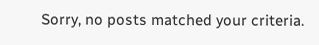Sorry, no posts matched your criteria.